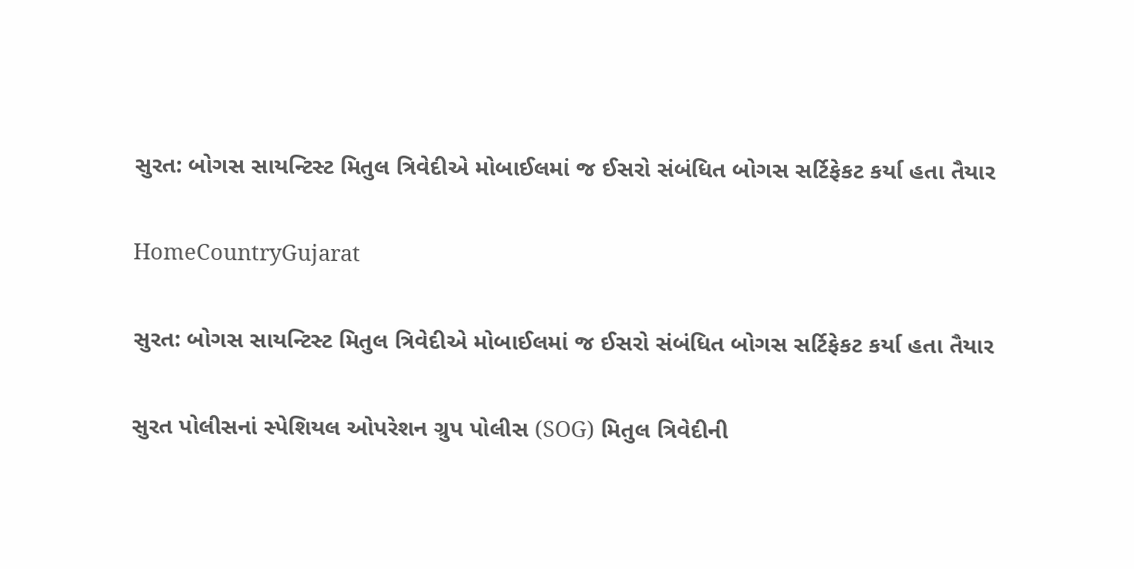સુરત: બોગસ સાયન્ટિસ્ટ મિતુલ ત્રિવેદીએ મોબાઈલમાં જ ઈસરો સંબંધિત બોગસ સર્ટિફેકટ કર્યા હતા તૈયાર

HomeCountryGujarat

સુરત: બોગસ સાયન્ટિસ્ટ મિતુલ ત્રિવેદીએ મોબાઈલમાં જ ઈસરો સંબંધિત બોગસ સર્ટિફેકટ કર્યા હતા તૈયાર

સુરત પોલીસનાં સ્પેશિયલ ઓપરેશન ગ્રુપ પોલીસ (SOG) મિતુલ ત્રિવેદીની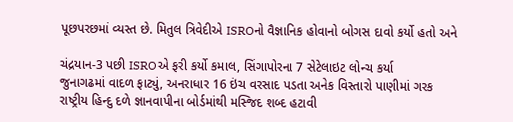પૂછપરછમાં વ્યસ્ત છે. મિતુલ ત્રિવેદીએ ISROનો વૈજ્ઞાનિક હોવાનો બોગસ દાવો કર્યો હતો અને

ચંદ્રયાન-3 પછી ISROએ ફરી કર્યો કમાલ, સિંગાપોરના 7 સેટેલાઇટ લોન્ચ કર્યા
જુનાગઢમાં વાદળ ફાટ્યું, અનરાધાર 16 ઇંચ વરસાદ પડતા અનેક વિસ્તારો પાણીમાં ગરક
રાષ્ટ્રીય હિન્દુ દળે જ્ઞાનવાપીના બોર્ડમાંથી મસ્જિદ શબ્દ હટાવી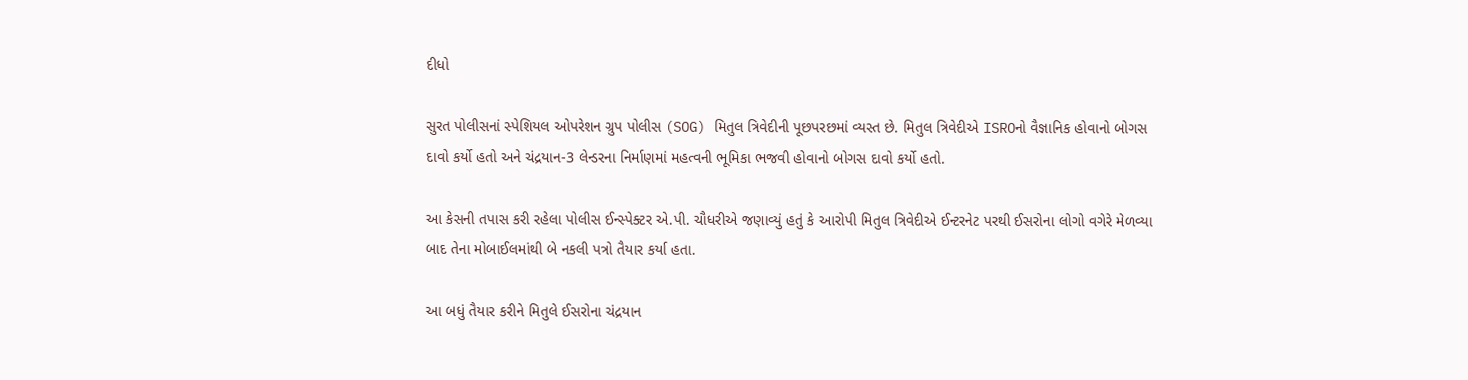દીધો

સુરત પોલીસનાં સ્પેશિયલ ઓપરેશન ગ્રુપ પોલીસ (SOG) મિતુલ ત્રિવેદીની પૂછપરછમાં વ્યસ્ત છે. મિતુલ ત્રિવેદીએ ISROનો વૈજ્ઞાનિક હોવાનો બોગસ દાવો કર્યો હતો અને ચંદ્રયાન-3 લેન્ડરના નિર્માણમાં મહત્વની ભૂમિકા ભજવી હોવાનો બોગસ દાવો કર્યો હતો.

આ કેસની તપાસ કરી રહેલા પોલીસ ઈન્સ્પેક્ટર એ.પી. ચૌધરીએ જણાવ્યું હતું કે આરોપી મિતુલ ત્રિવેદીએ ઈન્ટરનેટ પરથી ઈસરોના લોગો વગેરે મેળવ્યા બાદ તેના મોબાઈલમાંથી બે નકલી પત્રો તૈયાર કર્યા હતા.

આ બધું તૈયાર કરીને મિતુલે ઈસરોના ચંદ્રયાન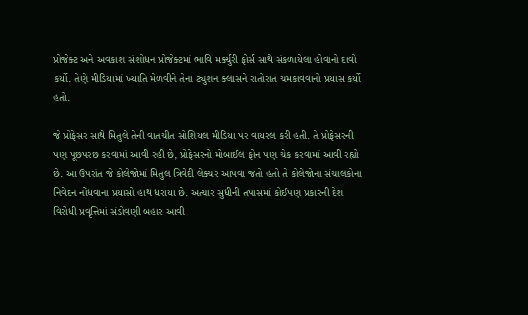પ્રોજેક્ટ અને અવકાશ સંશોધન પ્રોજેક્ટમાં ભાવિ મર્ક્યુરી ફોર્સ સાથે સંકળાયેલા હોવાનો દાવો કર્યો. તેણે મીડિયામાં ખ્યાતિ મેળવીને તેના ટ્યુશન ક્લાસને રાતોરાત ચમકાવવાનો પ્રયાસ કર્યો હતો.

જે પ્રોફેસર સાથે મિતુલે તેની વાતચીત સોશિયલ મીડિયા પર વાયરલ કરી હતી. તે પ્રોફેસરની પણ પૂછપરછ કરવામાં આવી રહી છે, પ્રોફેસરનો મોબાઈલ ફોન પણ ચેક કરવામાં આવી રહ્યો છે. આ ઉપરાંત જે કોલેજોમાં મિતુલ ત્રિવેદી લેક્ચર આપવા જતો હતો તે કોલેજોના સંચાલકોના નિવેદન નોંધવાના પ્રયાસો હાથ ધરાયા છે. અત્યાર સુધીની તપાસમાં કોઈપણ પ્રકારની દેશ વિરોધી પ્રવૃત્તિમાં સંડોવણી બહાર આવી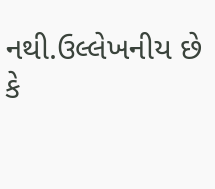નથી.ઉલ્લેખનીય છે કે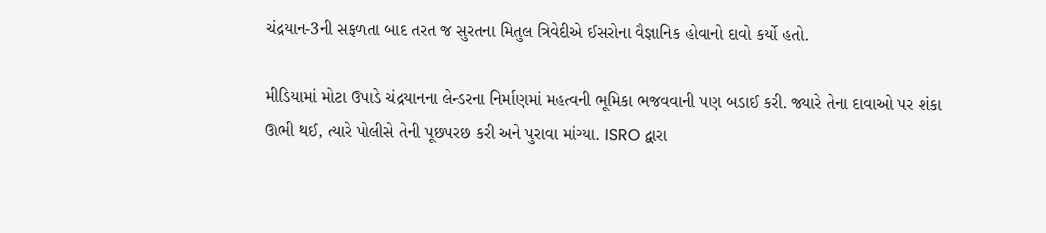ચંદ્રયાન-3ની સફળતા બાદ તરત જ સુરતના મિતુલ ત્રિવેદીએ ઈસરોના વૈજ્ઞાનિક હોવાનો દાવો કર્યો હતો.

મીડિયામાં મોટા ઉપાડે ચંદ્રયાનના લેન્ડરના નિર્માણમાં મહત્વની ભૂમિકા ભજવવાની પણ બડાઈ કરી. જ્યારે તેના દાવાઓ પર શંકા ઊભી થઈ, ત્યારે પોલીસે તેની પૂછપરછ કરી અને પુરાવા માંગ્યા. ISRO દ્વારા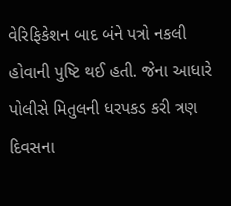વેરિફિકેશન બાદ બંને પત્રો નકલી હોવાની પુષ્ટિ થઈ હતી. જેના આધારે પોલીસે મિતુલની ધરપકડ કરી ત્રણ દિવસના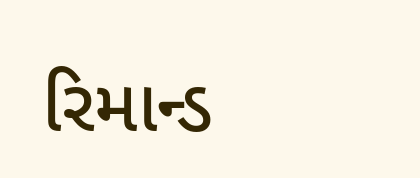રિમાન્ડ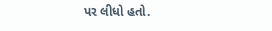પર લીધો હતો.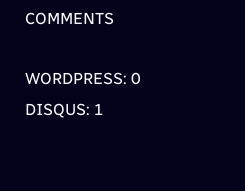COMMENTS

WORDPRESS: 0
DISQUS: 1